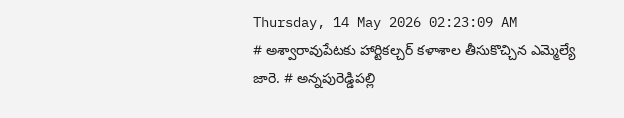Thursday, 14 May 2026 02:23:09 AM
# అశ్వారావుపేటకు హార్టికల్చర్ కళాశాల తీసుకొచ్చిన ఎమ్మెల్యే జారె. # అన్నపురెడ్డిపల్లి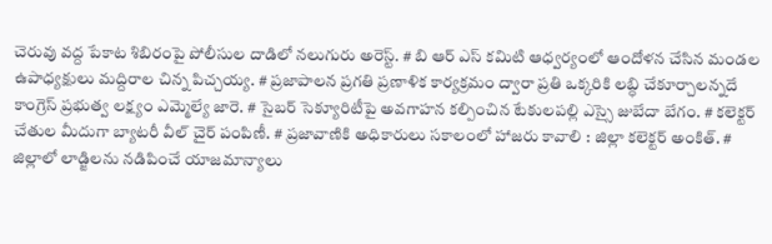చెరువు వద్ద పేకాట శిబిరంపై పోలీసుల దాడిలో నలుగురు అరెస్ట్. # బి ఆర్ ఎస్ కమిటి ఆధ్వర్యంలో ఆందోళన చేసిన మండల ఉపాధ్యక్షులు మద్దిరాల చిన్న పిచ్చయ్య. # ప్రజాపాలన ప్రగతి ప్రణాళిక కార్యక్రమం ద్వారా ప్రతి ఒక్కరికి లబ్ధి చేకూర్చాలన్నదే కాంగ్రెస్ ప్రభుత్వ లక్ష్యం ఎమ్మెల్యే జారె. # సైబర్ సెక్యూరిటీపై అవగాహన కల్పించిన టేకులపల్లి ఎస్సై జుబేదా బేగం. # కలెక్టర్ చేతుల మీదుగా బ్యాటరీ వీల్ చైర్ పంపిణీ. # ప్రజావాణికి అధికారులు సకాలంలో హాజరు కావాలి : జిల్లా కలెక్టర్ అంకిత్. # జిల్లాలో లాడ్జిలను నడిపించే యాజమాన్యాలు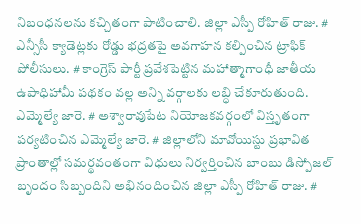నిబంధనలను కచ్చితంగా పాటించాలి. జిల్లా ఎస్పీ రోహిత్ రాజు. # ఎన్సీసీ క్యాడెట్లకు రోడ్డు భద్రతపై అవగాహన కల్పించిన ట్రాఫిక్ పోలీసులు. # కాంగ్రెస్ పార్టీ ప్రవేశపెట్టిన మహాత్మాగాంధీ జాతీయ ఉపాధిహామీ పథకం వల్ల అన్ని వర్గాలకు లబ్ధి చేకూరుతుంది. ఎమ్మెల్యే జారె. # అశ్వారావుపేట నియోజకవర్గంలో విస్తృతంగా పర్యటించిన ఎమ్మెల్యే జారె. # జిల్లాలోని మావోయిస్టు ప్రభావిత ప్రాంతాల్లో సమర్థవంతంగా విధులు నిర్వర్తించిన బాంబు డిస్పోజల్ బృందం సిబ్బందిని అభినందించిన జిల్లా ఎస్పీ రోహిత్ రాజు. #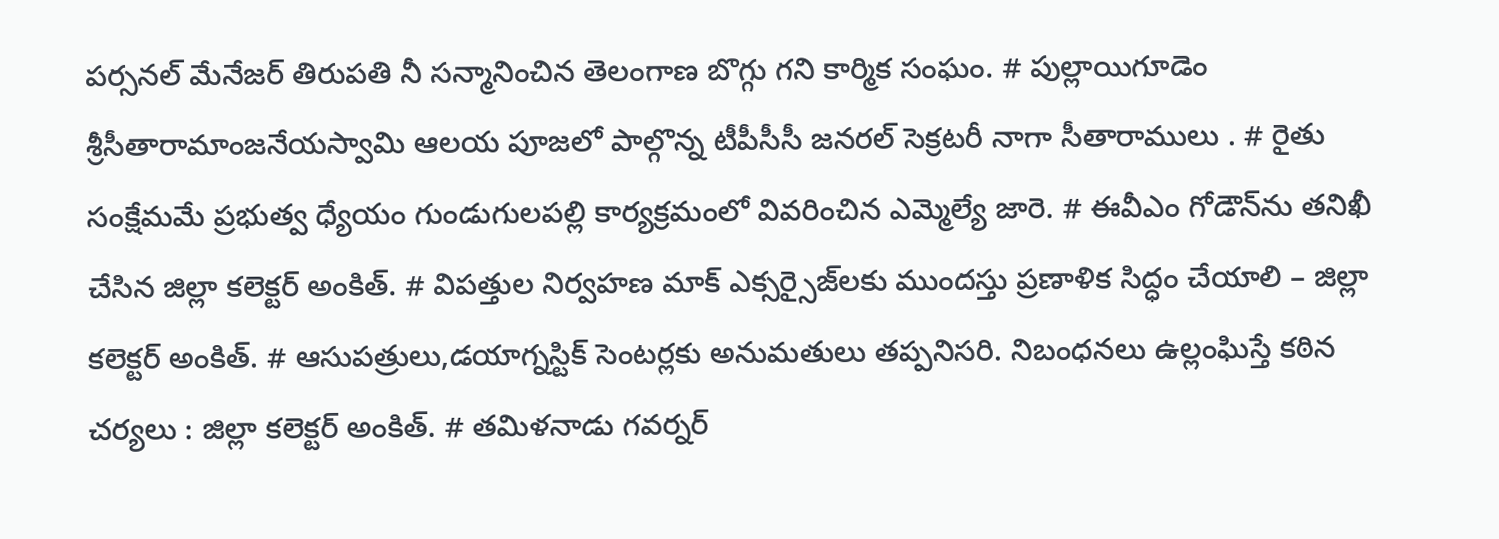పర్సనల్ మేనేజర్ తిరుపతి నీ సన్మానించిన తెలంగాణ బొగ్గు గని కార్మిక సంఘం. # పుల్లాయిగూడెం శ్రీసీతారామాంజనేయస్వామి ఆలయ పూజలో పాల్గొన్న టీపీసీసీ జనరల్ సెక్రటరీ నాగా సీతారాములు . # రైతు సంక్షేమమే ప్రభుత్వ ధ్యేయం గుండుగులపల్లి కార్యక్రమంలో వివరించిన ఎమ్మెల్యే జారె. # ఈవీఎం గోడౌన్‌ను తనిఖీ చేసిన జిల్లా కలెక్టర్ అంకిత్. # విపత్తుల నిర్వహణ మాక్ ఎక్సర్సైజ్‌లకు ముందస్తు ప్రణాళిక సిద్ధం చేయాలి – జిల్లా కలెక్టర్ అంకిత్. # ఆసుపత్రులు,డయాగ్నస్టిక్ సెంటర్లకు అనుమతులు తప్పనిసరి. నిబంధనలు ఉల్లంఘిస్తే కఠిన చర్యలు : జిల్లా కలెక్టర్ అంకిత్. # తమిళనాడు గవర్నర్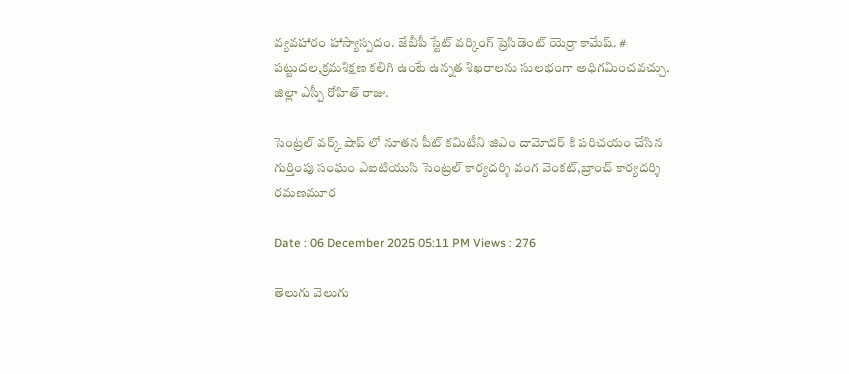వ్యవహారం హాస్యాస్పదం. జేబీపీ స్టేట్ వర్కింగ్ ప్రెసిడెంట్ యెర్రా కామేష్. # పట్టుదల,క్రమశిక్షణ కలిగి ఉంటే ఉన్నత శిఖరాలను సులభంగా అధిగమించవచ్చు. జిల్లా ఎస్పీ రోహిత్ రాజు.

సెంట్రల్ వర్క్ షాప్ లో నూతన పీట్ కమిటీని జిఎం దామోదర్ కి పరిచయం చేసిన గుర్తింపు సంఘం ఎఐటియుసి సెంట్రల్ కార్యదర్శి వంగ వెంకట్,బ్రాంచ్ కార్యదర్శి రమణమూర

Date : 06 December 2025 05:11 PM Views : 276

తెలుగు వెలుగు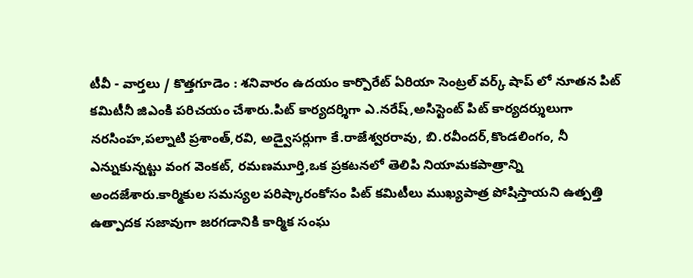టీవీ - వార్తలు / కొత్తగూడెం : శనివారం ఉదయం కార్పొరేట్ ఏరియా సెంట్రల్ వర్క్ షాప్ లో నూతన పిట్ కమిటీనీ జిఎంకి పరిచయం చేశారు.పిట్ కార్యదర్శిగా ఎ.నరేష్,అసిస్టెంట్ పిట్ కార్యదర్శులుగా నరసింహ,పల్నాటి ప్రశాంత్,రవి, అడ్వైసర్లుగా కే.రాజేశ్వరరావు, బి.రవీందర్,కొండలింగం, నీ ఎన్నుకున్నట్టు వంగ వెంకట్, రమణమూర్తి,ఒక ప్రకటనలో తెలిపి నియామకపాత్రాన్ని అందజేశారు.కార్మికుల సమస్యల పరిష్కారంకోసం పిట్ కమిటీలు ముఖ్యపాత్ర పోషిస్తాయని ఉత్పత్తి ఉత్పాదక సజావుగా జరగడానికి కార్మిక సంఘ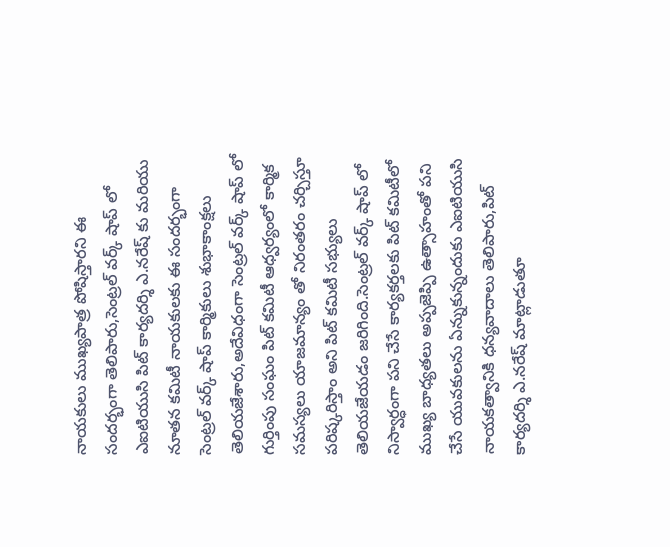నాయకులు ముఖ్యపాత్ర పోషిస్తారని ఈ సందర్భంగా తెలిపారు,సెంట్రల్ వర్క్ షాప్ లో ఎఐటియుసి పిట్ కార్యదర్శి ఎ.నరేష్ కు మరియు నూతన కమిటీ నాయకులకు ఈ సందర్భంగా సెంట్రల్ వర్క్ షాప్ కార్మికులు శుభాకాంక్షలు తెలియజేశారు,అదేవిధంగా సెంట్రల్ వర్క్ షాప్ లో గుర్తింపు సంఘం పిట్ కమిటీ ఆధ్వర్యంలో కార్మిక సమస్యలు యాజమాన్యం తో నిరంతరం చర్చిస్తూ పరిష్కరిస్తాం అని పిట్ కమిటీ సభ్యులు తెలియజేయడం జరిగింది.సెంట్రల్ వర్క్ షాప్ లో నిస్వార్ధంగా పని చేసే కార్యకర్తలకు పిట్ కమిటీలో ముఖ్య బాధ్యతలు అప్పజెప్పి ఉత్సాహంతో పని చేసే యువకులను ఏన్నుకున్నందుకు ఎఐటియుసి నాయకత్వానికి ధన్యవాదాలు తెలిపారు,పిట్ కార్యదర్శి ఎ.నరేష్ మాట్లాడుతూ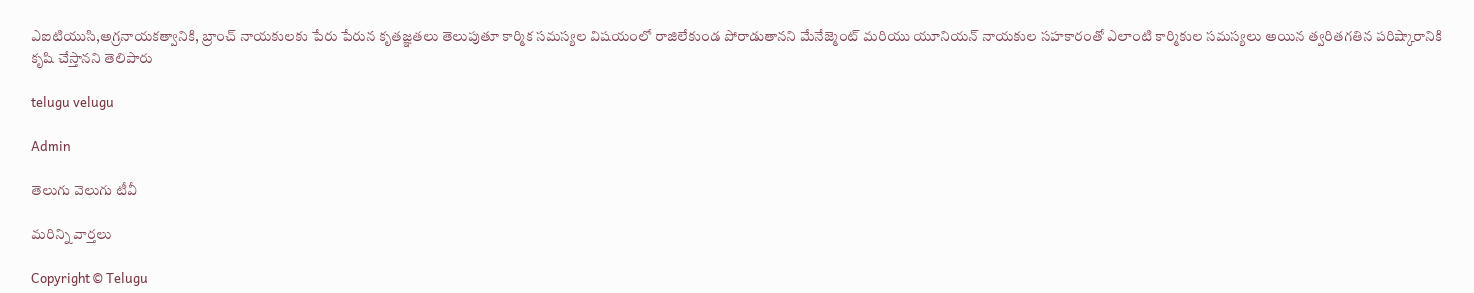ఎఐటియుసి,అగ్రనాయకత్వానికి, బ్రాంచ్ నాయకులకు పేరు పేరున కృతజ్ఞతలు తెలుపుతూ కార్మిక సమస్యల విషయంలో రాజిలేకుండ పోరాడుతానని మేనేజ్మెంట్ మరియు యూనియన్ నాయకుల సహకారంతో ఎలాంటి కార్మికుల సమస్యలు అయిన త్వరితగతిన పరిష్కారానికి కృషి చేస్తానని తెలిపారు

telugu velugu

Admin

తెలుగు వెలుగు టీవీ

మరిన్ని వార్తలు

Copyright © Telugu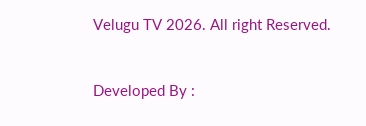Velugu TV 2026. All right Reserved.



Developed By :